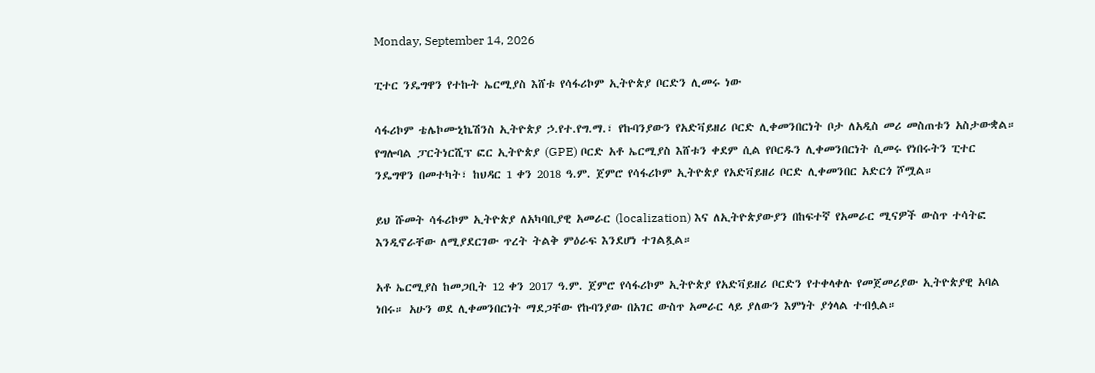Monday, September 14, 2026

ፒተር ንዴግዋን የተኩት ኤርሚያስ እሸቱ የሳፋሪኮም ኢትዮጵያ ቦርድን ሊመሩ ነው

ሳፋሪኮም ቴሌኮሙኒኬሽንስ ኢትዮጵያ ኃ.የተ.የግ.ማ.፣ የኩባንያውን የአድቫይዘሪ ቦርድ ሊቀመንበርነት ቦታ ለአዲስ መሪ መስጠቱን አስታውቋል። የግሎባል ፓርትነርሺፕ ፎር ኢትዮጵያ (GPE) ቦርድ አቶ ኤርሚያስ እሸቱን ቀደም ሲል የቦርዱን ሊቀመንበርነት ሲመሩ የነበሩትን ፒተር ንዴግዋን በመተካት፣ ከህዳር 1 ቀን 2018 ዓ.ም. ጀምሮ የሳፋሪኮም ኢትዮጵያ የአድቫይዘሪ ቦርድ ሊቀመንበር አድርጎ ሾሟል።

ይህ ሹመት ሳፋሪኮም ኢትዮጵያ ለአካባቢያዊ አመራር (localization) እና ለኢትዮጵያውያን በከፍተኛ የአመራር ሚናዎች ውስጥ ተሳትፎ እንዲኖራቸው ለሚያደርገው ጥረት ትልቅ ምዕራፍ እንደሆነ ተገልጿል።

አቶ ኤርሚያስ ከመጋቢት 12 ቀን 2017 ዓ.ም. ጀምሮ የሳፋሪኮም ኢትዮጵያ የአድቫይዘሪ ቦርድን የተቀላቀሉ የመጀመሪያው ኢትዮጵያዊ አባል ነበሩ። አሁን ወደ ሊቀመንበርነት ማደጋቸው የኩባንያው በአገር ውስጥ አመራር ላይ ያለውን እምነት ያጎላል ተብሏል።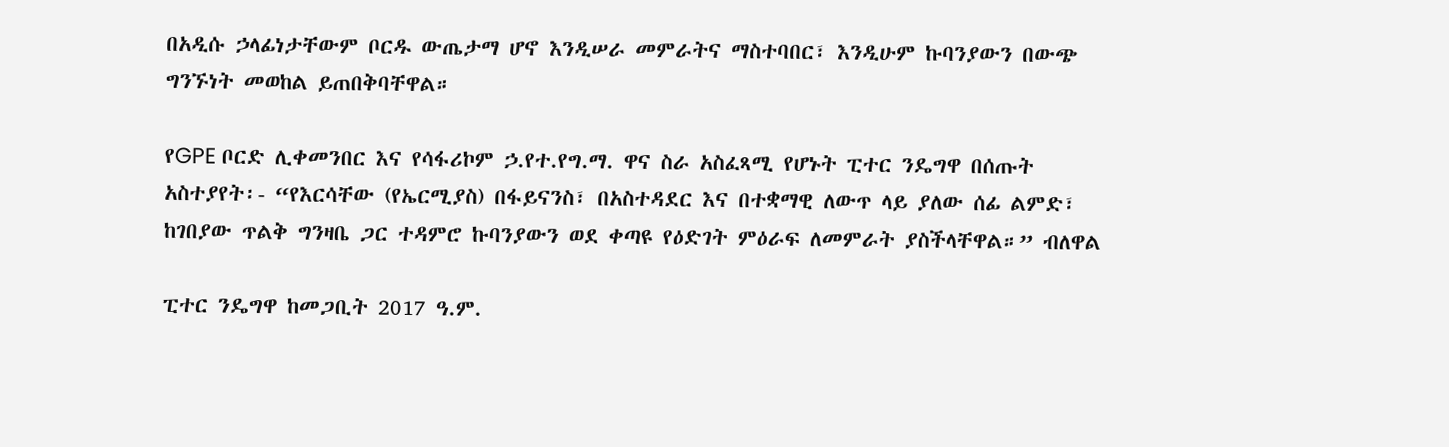በአዲሱ ኃላፊነታቸውም ቦርዱ ውጤታማ ሆኖ እንዲሠራ መምራትና ማስተባበር፣ እንዲሁም ኩባንያውን በውጭ ግንኙነት መወከል ይጠበቅባቸዋል።

የGPE ቦርድ ሊቀመንበር እና የሳፋሪኮም ኃ.የተ.የግ.ማ. ዋና ስራ አስፈጻሚ የሆኑት ፒተር ንዴግዋ በሰጡት አስተያየት፡- “የእርሳቸው (የኤርሚያስ) በፋይናንስ፣ በአስተዳደር እና በተቋማዊ ለውጥ ላይ ያለው ሰፊ ልምድ፣ ከገበያው ጥልቅ ግንዛቤ ጋር ተዳምሮ ኩባንያውን ወደ ቀጣዩ የዕድገት ምዕራፍ ለመምራት ያስችላቸዋል።” ብለዋል

ፒተር ንዴግዋ ከመጋቢት 2017 ዓ.ም.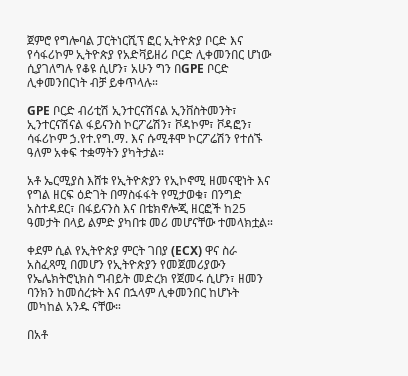ጀምሮ የግሎባል ፓርትነርሺፕ ፎር ኢትዮጵያ ቦርድ እና የሳፋሪኮም ኢትዮጵያ የአድቫይዘሪ ቦርድ ሊቀመንበር ሆነው ሲያገለግሉ የቆዩ ሲሆን፣ አሁን ግን በGPE ቦርድ ሊቀመንበርነት ብቻ ይቀጥላሉ።

GPE ቦርድ ብሪቲሽ ኢንተርናሽናል ኢንቨስትመንት፣ ኢንተርናሽናል ፋይናንስ ኮርፖሬሽን፣ ቮዳኮም፣ ቮዳፎን፣ ሳፋሪኮም ኃ.የተ.የግ.ማ. እና ሱሚቶሞ ኮርፖሬሽን የተሰኙ ዓለም አቀፍ ተቋማትን ያካትታል።

አቶ ኤርሚያስ እሸቱ የኢትዮጵያን የኢኮኖሚ ዘመናዊነት እና የግል ዘርፍ ዕድገት በማስፋፋት የሚታወቁ፣ በንግድ አስተዳደር፣ በፋይናንስ እና በቴክኖሎጂ ዘርፎች ከ25 ዓመታት በላይ ልምድ ያካበቱ መሪ መሆናቸው ተመላክቷል።

ቀደም ሲል የኢትዮጵያ ምርት ገበያ (ECX) ዋና ስራ አስፈጻሚ በመሆን የኢትዮጵያን የመጀመሪያውን የኤሌክትሮኒክስ ግብይት መድረክ የጀመሩ ሲሆን፣ ዘመን ባንክን ከመሰረቱት እና በኋላም ሊቀመንበር ከሆኑት መካከል አንዱ ናቸው።

በአቶ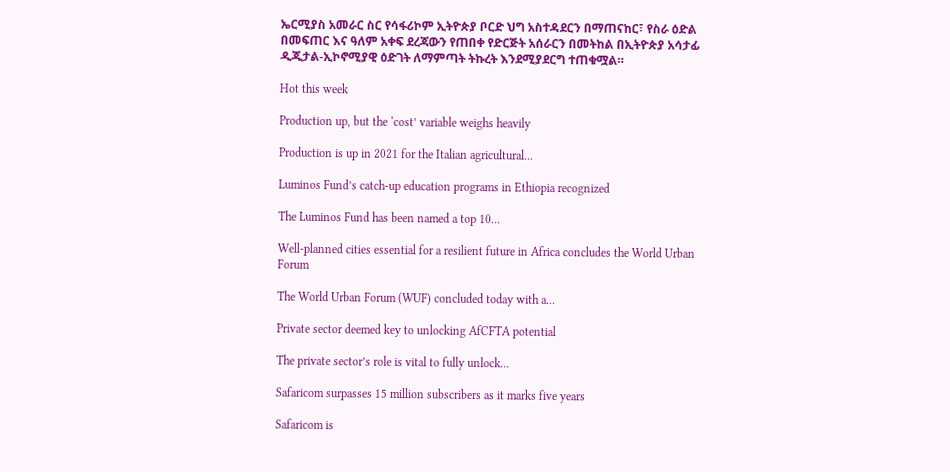ኤርሚያስ አመራር ስር የሳፋሪኮም ኢትዮጵያ ቦርድ ህግ አስተዳደርን በማጠናከር፣ የስራ ዕድል በመፍጠር እና ዓለም አቀፍ ደረጃውን የጠበቀ የድርጅት አሰራርን በመትከል በኢትዮጵያ አሳታፊ ዲጂታል-ኢኮኖሚያዊ ዕድገት ለማምጣት ትኩረት እንደሚያደርግ ተጠቁሟል።

Hot this week

Production up, but the ‘cost’ variable weighs heavily

Production is up in 2021 for the Italian agricultural...

Luminos Fund’s catch-up education programs in Ethiopia recognized

The Luminos Fund has been named a top 10...

Well-planned cities essential for a resilient future in Africa concludes the World Urban Forum

The World Urban Forum (WUF) concluded today with a...

Private sector deemed key to unlocking AfCFTA potential

The private sector’s role is vital to fully unlock...

Safaricom surpasses 15 million subscribers as it marks five years

Safaricom is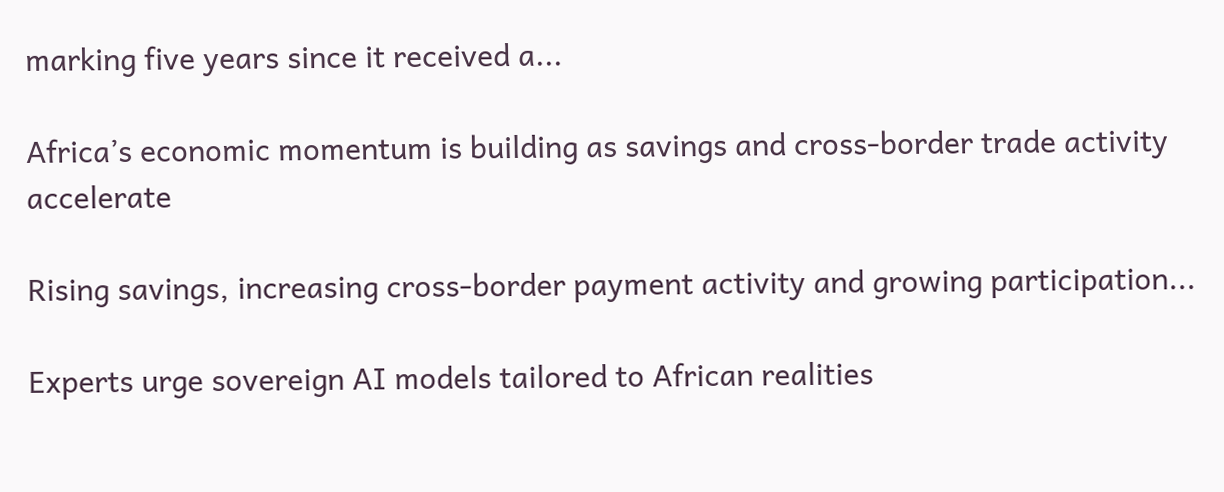marking five years since it received a...

Africa’s economic momentum is building as savings and cross-border trade activity accelerate

Rising savings, increasing cross-border payment activity and growing participation...

Experts urge sovereign AI models tailored to African realities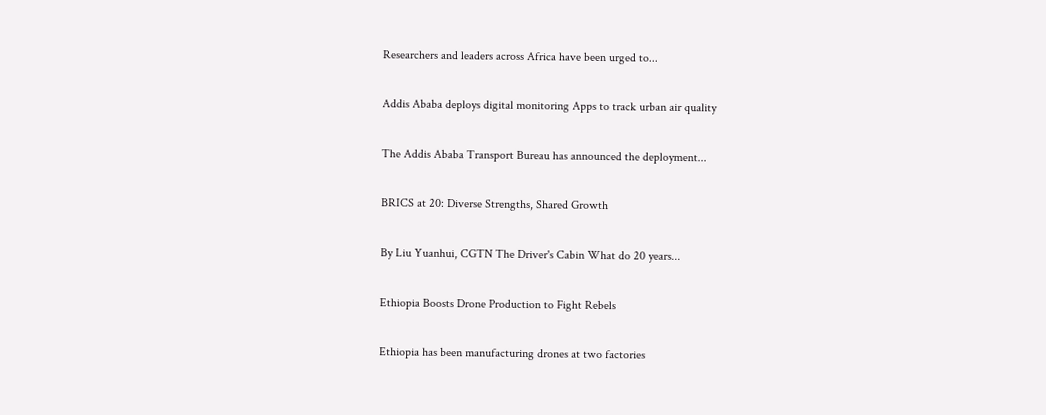Researchers and leaders across Africa have been urged to...

Addis Ababa deploys digital monitoring Apps to track urban air quality

The Addis Ababa Transport Bureau has announced the deployment...

BRICS at 20: Diverse Strengths, Shared Growth

By Liu Yuanhui, CGTN The Driver's Cabin What do 20 years...

Ethiopia Boosts Drone Production to Fight Rebels

Ethiopia has been manufacturing drones at two factories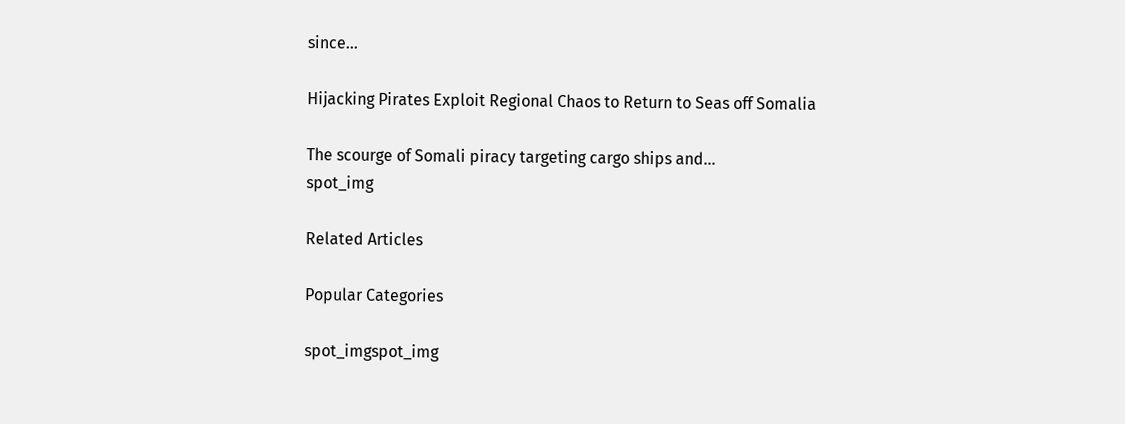since...

Hijacking Pirates Exploit Regional Chaos to Return to Seas off Somalia

The scourge of Somali piracy targeting cargo ships and...
spot_img

Related Articles

Popular Categories

spot_imgspot_img